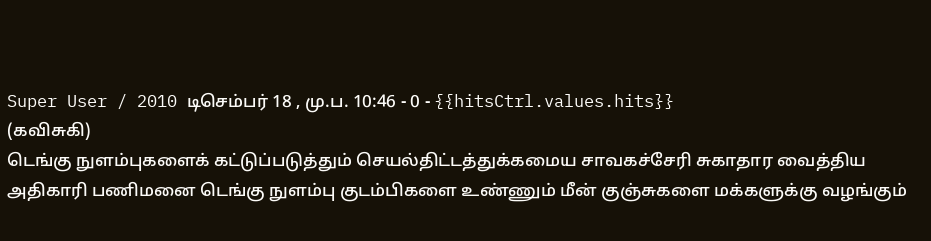Super User / 2010 டிசெம்பர் 18 , மு.ப. 10:46 - 0 - {{hitsCtrl.values.hits}}
(கவிசுகி)
டெங்கு நுளம்புகளைக் கட்டுப்படுத்தும் செயல்திட்டத்துக்கமைய சாவகச்சேரி சுகாதார வைத்திய அதிகாரி பணிமனை டெங்கு நுளம்பு குடம்பிகளை உண்ணும் மீன் குஞ்சுகளை மக்களுக்கு வழங்கும்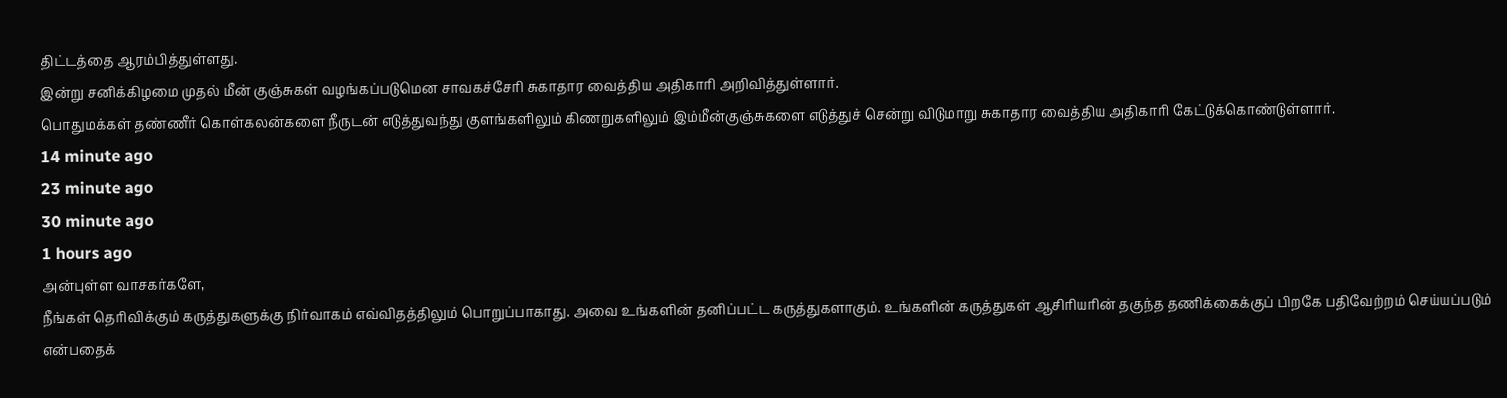திட்டத்தை ஆரம்பித்துள்ளது.
இன்று சனிக்கிழமை முதல் மீன் குஞ்சுகள் வழங்கப்படுமென சாவகச்சேரி சுகாதார வைத்திய அதிகாரி அறிவித்துள்ளார்.
பொதுமக்கள் தண்ணீர் கொள்கலன்களை நீருடன் எடுத்துவந்து குளங்களிலும் கிணறுகளிலும் இம்மீன்குஞ்சுகளை எடுத்துச் சென்று விடுமாறு சுகாதார வைத்திய அதிகாரி கேட்டுக்கொண்டுள்ளார்.
14 minute ago
23 minute ago
30 minute ago
1 hours ago
அன்புள்ள வாசகர்களே,
நீங்கள் தெரிவிக்கும் கருத்துகளுக்கு நிர்வாகம் எவ்விதத்திலும் பொறுப்பாகாது. அவை உங்களின் தனிப்பட்ட கருத்துகளாகும். உங்களின் கருத்துகள் ஆசிரியரின் தகுந்த தணிக்கைக்குப் பிறகே பதிவேற்றம் செய்யப்படும் என்பதைக்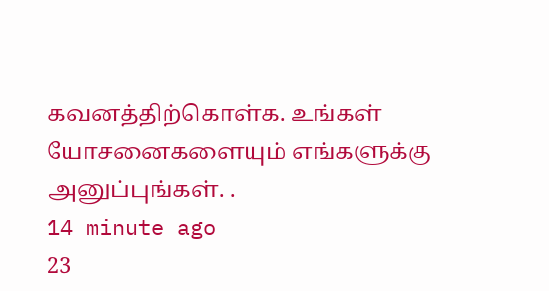கவனத்திற்கொள்க. உங்கள் யோசனைகளையும் எங்களுக்கு அனுப்புங்கள். .
14 minute ago
23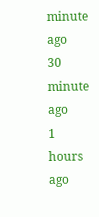minute ago
30 minute ago
1 hours ago